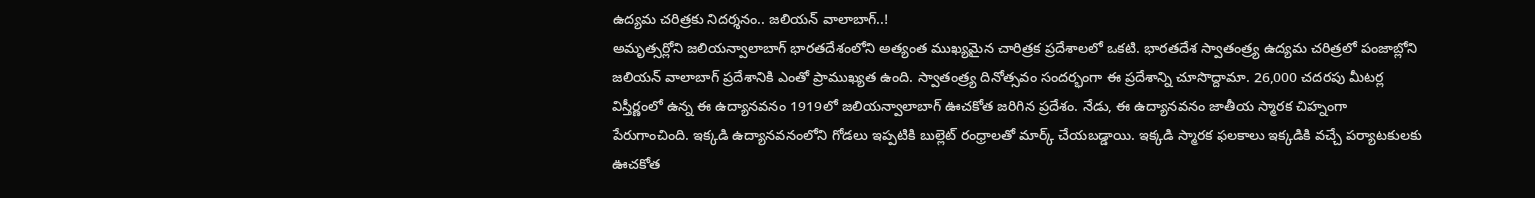ఉద్యమ చరిత్రకు నిదర్శనం.. జలియన్ వాలాబాగ్..!
అమృత్సర్లోని జలియన్వాలాబాగ్ భారతదేశంలోని అత్యంత ముఖ్యమైన చారిత్రక ప్రదేశాలలో ఒకటి. భారతదేశ స్వాతంత్ర్య ఉద్యమ చరిత్రలో పంజాబ్లోని జలియన్ వాలాబాగ్ ప్రదేశానికి ఎంతో ప్రాముఖ్యత ఉంది. స్వాతంత్ర్య దినోత్సవం సందర్భంగా ఈ ప్రదేశాన్ని చూసొద్దామా. 26,000 చదరపు మీటర్ల విస్తీర్ణంలో ఉన్న ఈ ఉద్యానవనం 1919లో జలియన్వాలాబాగ్ ఊచకోత జరిగిన ప్రదేశం. నేడు, ఈ ఉద్యానవనం జాతీయ స్మారక చిహ్నంగా పేరుగాంచింది. ఇక్కడి ఉద్యానవనంలోని గోడలు ఇప్పటికి బుల్లెట్ రంధ్రాలతో మార్క్ చేయబడ్డాయి. ఇక్కడి స్మారక ఫలకాలు ఇక్కడికి వచ్చే పర్యాటకులకు ఊచకోత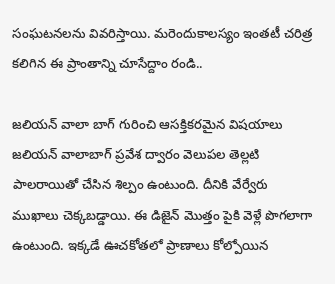సంఘటనలను వివరిస్తాయి. మరెందుకాలస్యం ఇంతటీ చరిత్ర కలిగిన ఈ ప్రాంతాన్ని చూసేద్దాం రండి..

జలియన్ వాలా బాగ్ గురించి ఆసక్తికరమైన విషయాలు
జలియన్ వాలాబాగ్ ప్రవేశ ద్వారం వెలుపల తెల్లటి పాలరాయితో చేసిన శిల్పం ఉంటుంది. దీనికి వేర్వేరు ముఖాలు చెక్కబడ్డాయి. ఈ డిజైన్ మొత్తం పైకి వెళ్లే పొగలాగా ఉంటుంది. ఇక్కడే ఊచకోతలో ప్రాణాలు కోల్పోయిన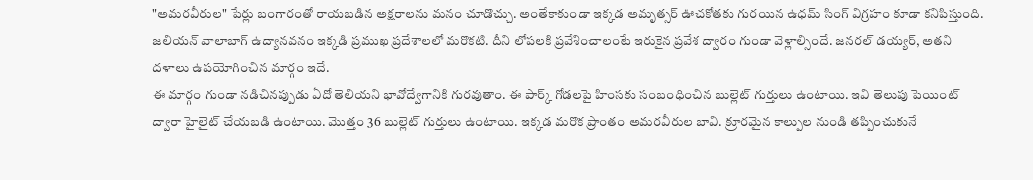"అమరవీరుల" పేర్లు బంగారంతో రాయబడిన అక్షరాలను మనం చూడొచ్చు. అంతేకాకుండా ఇక్కడ అమృత్సర్ ఊచకోతకు గురయిన ఉధమ్ సింగ్ విగ్రహం కూడా కనిపిస్తుంది. జలియన్ వాలాబాగ్ ఉద్యానవనం ఇక్కడి ప్రముఖ ప్రదేశాలలో మరొకటి. దీని లోపలకి ప్రవేశించాలంటే ఇరుకైన ప్రవేశ ద్వారం గుండా వెళ్లాల్సిందే. జనరల్ డయ్యర్, అతని దళాలు ఉపయోగించిన మార్గం ఇదే.
ఈ మార్గం గుండా నడిచినప్పుడు ఏదో తెలియని భావోద్వేగానికి గురవుతాం. ఈ పార్క్ గోడలపై హింసకు సంబంధించిన బుల్లెట్ గుర్తులు ఉంటాయి. ఇవి తెలుపు పెయింట్ ద్వారా హైలైట్ చేయబడి ఉంటాయి. మొత్తం 36 బుల్లెట్ గుర్తులు ఉంటాయి. ఇక్కడ మరొక ప్రాంతం అమరవీరుల బావి. క్రూరమైన కాల్పుల నుండి తప్పించుకునే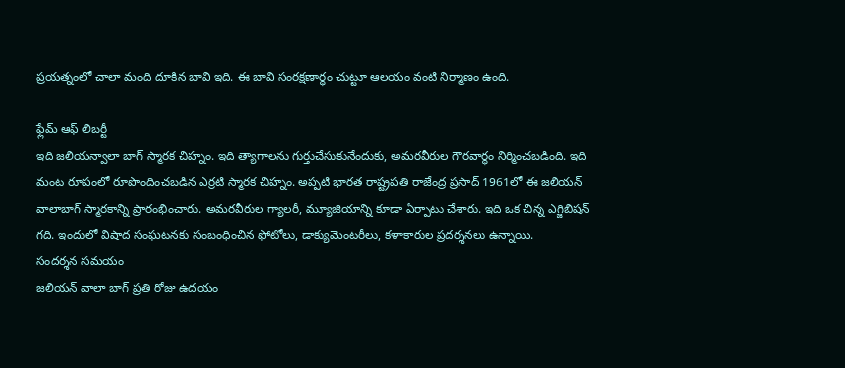ప్రయత్నంలో చాలా మంది దూకిన బావి ఇది. ఈ బావి సంరక్షణార్ధం చుట్టూ ఆలయం వంటి నిర్మాణం ఉంది.

ఫ్లేమ్ ఆఫ్ లిబర్టీ
ఇది జలియన్వాలా బాగ్ స్మారక చిహ్నం. ఇది త్యాగాలను గుర్తుచేసుకునేందుకు, అమరవీరుల గౌరవార్థం నిర్మించబడింది. ఇది మంట రూపంలో రూపొందించబడిన ఎర్రటి స్మారక చిహ్నం. అప్పటి భారత రాష్ట్రపతి రాజేంద్ర ప్రసాద్ 1961లో ఈ జలియన్ వాలాబాగ్ స్మారకాన్ని ప్రారంభించారు. అమరవీరుల గ్యాలరీ, మ్యూజియాన్ని కూడా ఏర్పాటు చేశారు. ఇది ఒక చిన్న ఎగ్జిబిషన్ గది. ఇందులో విషాద సంఘటనకు సంబంధించిన ఫోటోలు, డాక్యుమెంటరీలు, కళాకారుల ప్రదర్శనలు ఉన్నాయి.
సందర్శన సమయం
జలియన్ వాలా బాగ్ ప్రతి రోజు ఉదయం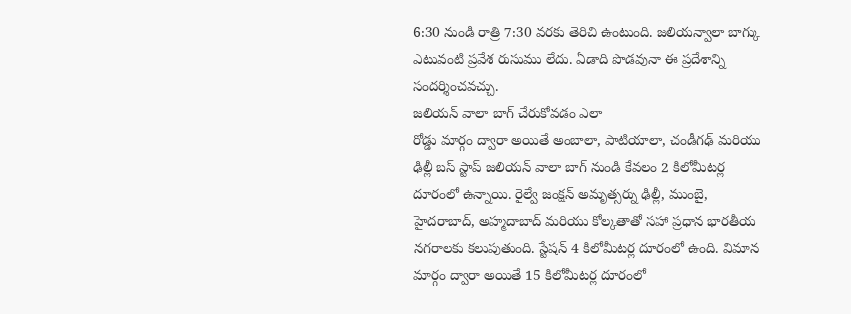6:30 నుండి రాత్రి 7:30 వరకు తెరిచి ఉంటుంది. జలియన్వాలా బాగ్కు ఎటువంటి ప్రవేశ రుసుము లేదు. ఏడాది పొడవునా ఈ ప్రదేశాన్ని సందర్శించవచ్చు.
జలియన్ వాలా బాగ్ చేరుకోవడం ఎలా
రోడ్డు మార్గం ద్వారా అయితే అంబాలా, పాటియాలా, చండీగఢ్ మరియు ఢిల్లీ బస్ స్టాప్ జలియన్ వాలా బాగ్ నుండి కేవలం 2 కిలోమీటర్ల దూరంలో ఉన్నాయి. రైల్వే జంక్షన్ అమృత్సర్ను ఢిల్లీ, ముంబై, హైదరాబాద్, అహ్మదాబాద్ మరియు కోల్కతాతో సహా ప్రధాన భారతీయ నగరాలకు కలుపుతుంది. స్టేషన్ 4 కిలోమీటర్ల దూరంలో ఉంది. విమాన మార్గం ద్వారా అయితే 15 కిలోమీటర్ల దూరంలో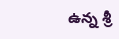ఉన్న శ్రీ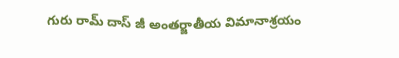గురు రామ్ దాస్ జీ అంతర్జాతీయ విమానాశ్రయం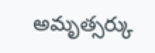అమృత్సర్కు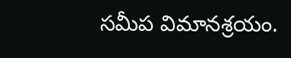సమీప విమానశ్రయం.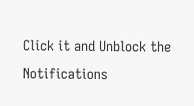Click it and Unblock the Notifications